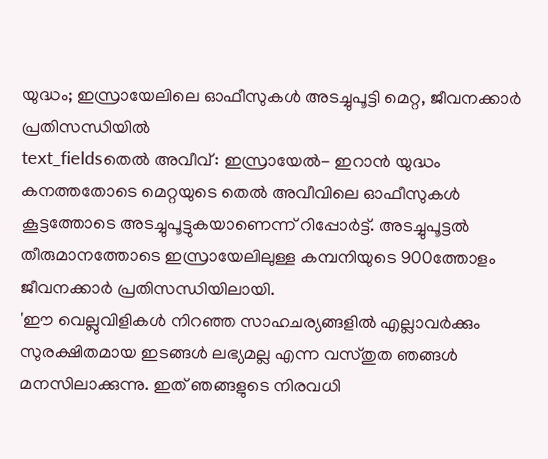യുദ്ധം; ഇസ്രായേലിലെ ഓഫീസുകൾ അടച്ചുപൂട്ടി മെറ്റ, ജീവനക്കാർ പ്രതിസന്ധിയിൽ
text_fieldsതെൽ അവീവ്: ഇസ്രായേൽ- ഇറാൻ യുദ്ധം കനത്തതോടെ മെറ്റയുടെ തെൽ അവീവിലെ ഓഫീസുകൾ കൂട്ടത്തോടെ അടച്ചുപൂട്ടുകയാണെന്ന് റിപ്പോർട്ട്. അടച്ചുപൂട്ടൽ തീരുമാനത്തോടെ ഇസ്രായേലിലുള്ള കമ്പനിയുടെ 900ത്തോളം ജീവനക്കാർ പ്രതിസന്ധിയിലായി.
'ഈ വെല്ലുവിളികൾ നിറഞ്ഞ സാഹചര്യങ്ങളിൽ എല്ലാവർക്കും സുരക്ഷിതമായ ഇടങ്ങൾ ലഭ്യമല്ല എന്ന വസ്തുത ഞങ്ങൾ മനസിലാക്കുന്നു. ഇത് ഞങ്ങളുടെ നിരവധി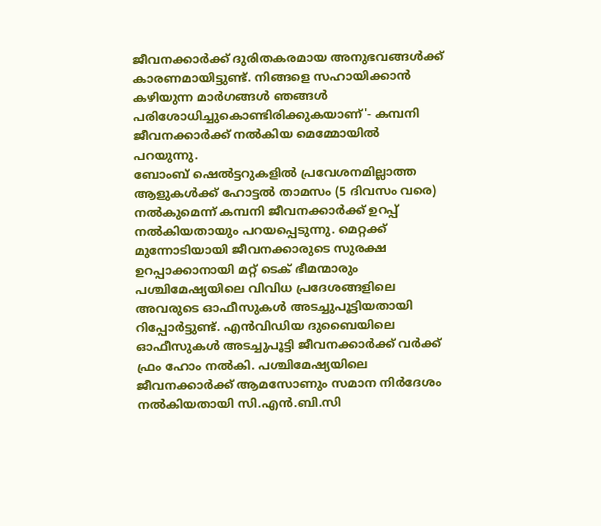ജീവനക്കാർക്ക് ദുരിതകരമായ അനുഭവങ്ങൾക്ക് കാരണമായിട്ടുണ്ട്. നിങ്ങളെ സഹായിക്കാൻ കഴിയുന്ന മാർഗങ്ങൾ ഞങ്ങൾ പരിശോധിച്ചുകൊണ്ടിരിക്കുകയാണ്'- കമ്പനി ജീവനക്കാർക്ക് നൽകിയ മെമ്മോയിൽ പറയുന്നു.
ബോംബ് ഷെൽട്ടറുകളിൽ പ്രവേശനമില്ലാത്ത ആളുകൾക്ക് ഹോട്ടൽ താമസം (5 ദിവസം വരെ) നൽകുമെന്ന് കമ്പനി ജീവനക്കാർക്ക് ഉറപ്പ് നൽകിയതായും പറയപ്പെടുന്നു. മെറ്റക്ക് മുന്നോടിയായി ജീവനക്കാരുടെ സുരക്ഷ ഉറപ്പാക്കാനായി മറ്റ് ടെക് ഭീമന്മാരും പശ്ചിമേഷ്യയിലെ വിവിധ പ്രദേശങ്ങളിലെ അവരുടെ ഓഫീസുകൾ അടച്ചുപൂട്ടിയതായി റിപ്പോർട്ടുണ്ട്. എൻവിഡിയ ദുബൈയിലെ ഓഫീസുകൾ അടച്ചുപൂട്ടി ജീവനക്കാർക്ക് വർക്ക് ഫ്രം ഹോം നൽകി. പശ്ചിമേഷ്യയിലെ ജീവനക്കാർക്ക് ആമസോണും സമാന നിർദേശം നൽകിയതായി സി.എൻ.ബി.സി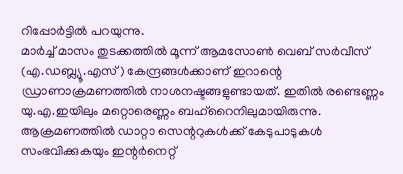റിപ്പോർട്ടിൽ പറയുന്നു.
മാർച്ച് മാസം തുടക്കത്തിൽ മൂന്ന് ആമസോൺ വെബ് സർവീസ് (എ.ഡബ്ല്യൂ.എസ്) കേന്ദ്രങ്ങൾക്കാണ് ഇറാന്റെ ഡ്രാണാക്രമണത്തിൽ നാശനഷ്ടങ്ങളുണ്ടായത്. ഇതിൽ രണ്ടെണ്ണം യു.എ.ഇയിലും മറ്റൊരെണ്ണം ബഹ്റൈനിലുമായിരുന്നു. ആക്രമണത്തിൽ ഡാറ്റാ സെന്ററുകൾക്ക് കേടുപാടുകൾ സംഭവിക്കുകയും ഇന്റർനെറ്റ്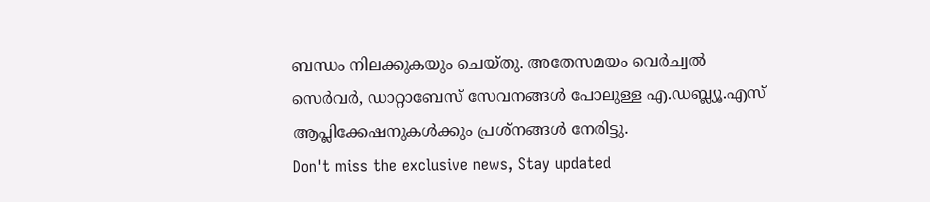ബന്ധം നിലക്കുകയും ചെയ്തു. അതേസമയം വെർച്വൽ സെർവർ, ഡാറ്റാബേസ് സേവനങ്ങൾ പോലുള്ള എ.ഡബ്ല്യൂ.എസ് ആപ്ലിക്കേഷനുകൾക്കും പ്രശ്നങ്ങൾ നേരിട്ടു.
Don't miss the exclusive news, Stay updated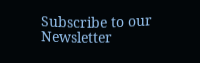Subscribe to our Newsletter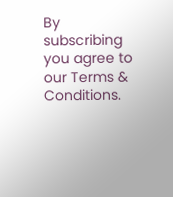By subscribing you agree to our Terms & Conditions.